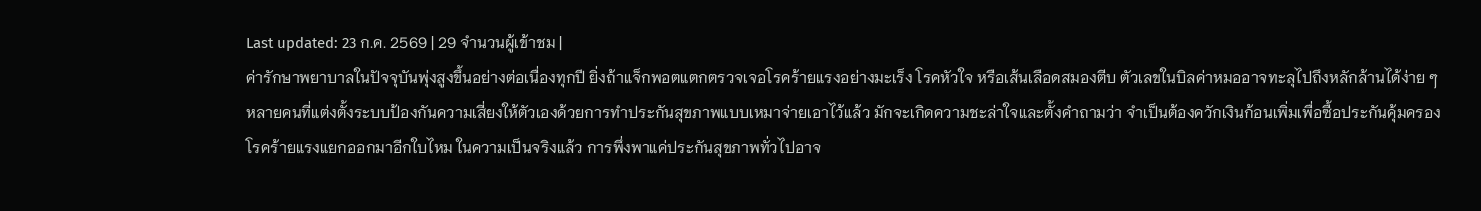Last updated: 23 ก.ค. 2569 | 29 จำนวนผู้เข้าชม |
ค่ารักษาพยาบาลในปัจจุบันพุ่งสูงขึ้นอย่างต่อเนื่องทุกปี ยิ่งถ้าแจ็กพอตแตกตรวจเจอโรคร้ายแรงอย่างมะเร็ง โรคหัวใจ หรือเส้นเลือดสมองตีบ ตัวเลขในบิลค่าหมออาจทะลุไปถึงหลักล้านได้ง่าย ๆ หลายคนที่แต่งตั้งระบบป้องกันความเสี่ยงให้ตัวเองด้วยการทำประกันสุขภาพแบบเหมาจ่ายเอาไว้แล้ว มักจะเกิดความชะล่าใจและตั้งคำถามว่า จำเป็นต้องควักเงินก้อนเพิ่มเพื่อซื้อประกันคุ้มครองโรคร้ายแรงแยกออกมาอีกใบไหม ในความเป็นจริงแล้ว การพึ่งพาแค่ประกันสุขภาพทั่วไปอาจ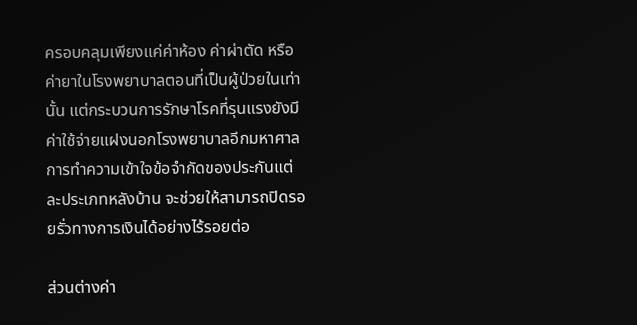ครอบคลุมเพียงแค่ค่าห้อง ค่าผ่าตัด หรือค่ายาในโรงพยาบาลตอนที่เป็นผู้ป่วยในเท่านั้น แต่กระบวนการรักษาโรคที่รุนแรงยังมีค่าใช้จ่ายแฝงนอกโรงพยาบาลอีกมหาศาล การทำความเข้าใจข้อจำกัดของประกันแต่ละประเภทหลังบ้าน จะช่วยให้สามารถปิดรอยรั่วทางการเงินได้อย่างไร้รอยต่อ

ส่วนต่างค่า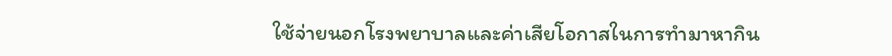ใช้จ่ายนอกโรงพยาบาลและค่าเสียโอกาสในการทำมาหากิน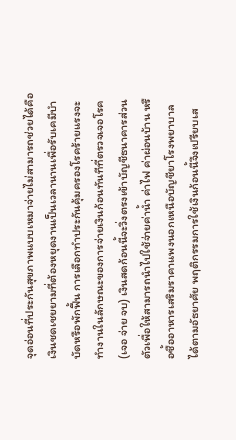จุดอ่อนที่ประกันสุขภาพแบบเหมาจ่ายไม่สามารถช่วยได้คือ เงินชดเชยยามที่ต้องหยุดงานเป็นเวลานานเพื่อรับเคมีบำบัดหรือพักฟื้น การเลือกทำประกันคุ้มครองโรคร้ายแรงจะทำงานในลักษณะของการจ่ายเงินก้อนทันทีที่ตรวจเจอโรค (เจอ จ่าย จบ) เงินสดก้อนนี้จะวิ่งตรงเข้าบัญชีธนาคารส่วนตัวเพื่อให้สามารถนำไปใช้จ่ายค่าน้ำ ค่าไฟ ค่าผ่อนบ้าน หรือซื้ออาหารเสริมราคาแพงนอกเหนือบัญชียาโรงพยาบาลได้ตามอัธยาศัย พฤติกรรมการใช้เงินก้อนนี้จึงเปรียบเส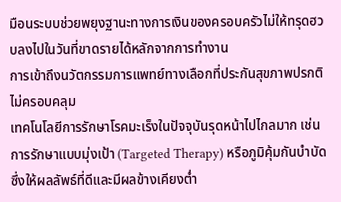มือนระบบช่วยพยุงฐานะทางการเงินของครอบครัวไม่ให้ทรุดฮวบลงไปในวันที่ขาดรายได้หลักจากการทำงาน
การเข้าถึงนวัตกรรมการแพทย์ทางเลือกที่ประกันสุขภาพปรกติไม่ครอบคลุม
เทคโนโลยีการรักษาโรคมะเร็งในปัจจุบันรุดหน้าไปไกลมาก เช่น การรักษาแบบมุ่งเป้า (Targeted Therapy) หรือภูมิคุ้มกันบำบัด ซึ่งให้ผลลัพธ์ที่ดีและมีผลข้างเคียงต่ำ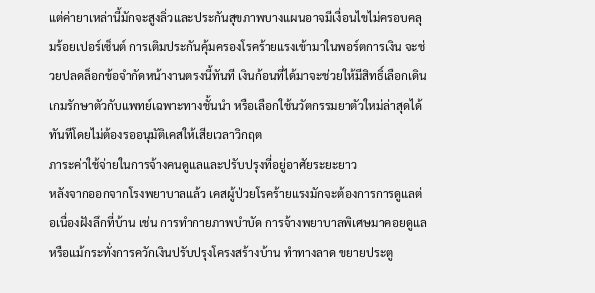แต่ค่ายาเหล่านี้มักจะสูงลิ่วและประกันสุขภาพบางแผนอาจมีเงื่อนไขไม่ครอบคลุมร้อยเปอร์เซ็นต์ การเติมประกันคุ้มครองโรคร้ายแรงเข้ามาในพอร์ตการเงิน จะช่วยปลดล็อกข้อจำกัดหน้างานตรงนี้ทันที เงินก้อนที่ได้มาจะช่วยให้มีสิทธิ์เลือกเดินเกมรักษาตัวกับแพทย์เฉพาะทางชั้นนำ หรือเลือกใช้นวัตกรรมยาตัวใหม่ล่าสุดได้ทันทีโดยไม่ต้องรออนุมัติเคสให้เสียเวลาวิกฤต
ภาระค่าใช้จ่ายในการจ้างคนดูแลและปรับปรุงที่อยู่อาศัยระยะยาว
หลังจากออกจากโรงพยาบาลแล้ว เคสผู้ป่วยโรคร้ายแรงมักจะต้องการการดูแลต่อเนื่องฝังลึกที่บ้าน เช่น การทำกายภาพบำบัด การจ้างพยาบาลพิเศษมาคอยดูแล หรือแม้กระทั่งการควักเงินปรับปรุงโครงสร้างบ้าน ทำทางลาด ขยายประตู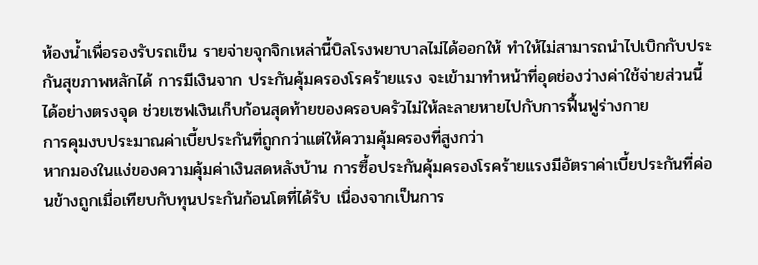ห้องน้ำเพื่อรองรับรถเข็น รายจ่ายจุกจิกเหล่านี้บิลโรงพยาบาลไม่ได้ออกให้ ทำให้ไม่สามารถนำไปเบิกกับประกันสุขภาพหลักได้ การมีเงินจาก ประกันคุ้มครองโรคร้ายแรง จะเข้ามาทำหน้าที่อุดช่องว่างค่าใช้จ่ายส่วนนี้ได้อย่างตรงจุด ช่วยเซฟเงินเก็บก้อนสุดท้ายของครอบครัวไม่ให้ละลายหายไปกับการฟื้นฟูร่างกาย
การคุมงบประมาณค่าเบี้ยประกันที่ถูกกว่าแต่ให้ความคุ้มครองที่สูงกว่า
หากมองในแง่ของความคุ้มค่าเงินสดหลังบ้าน การซื้อประกันคุ้มครองโรคร้ายแรงมีอัตราค่าเบี้ยประกันที่ค่อนข้างถูกเมื่อเทียบกับทุนประกันก้อนโตที่ได้รับ เนื่องจากเป็นการ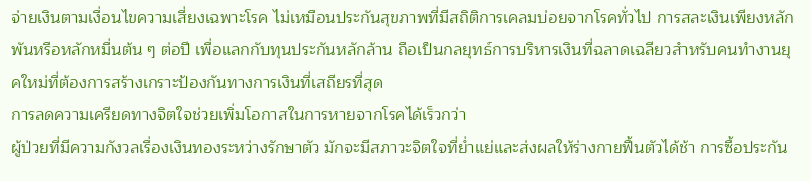จ่ายเงินตามเงื่อนไขความเสี่ยงเฉพาะโรค ไม่เหมือนประกันสุขภาพที่มีสถิติการเคลมบ่อยจากโรคทั่วไป การสละเงินเพียงหลักพันหรือหลักหมื่นต้น ๆ ต่อปี เพื่อแลกกับทุนประกันหลักล้าน ถือเป็นกลยุทธ์การบริหารเงินที่ฉลาดเฉลียวสำหรับคนทำงานยุคใหม่ที่ต้องการสร้างเกราะป้องกันทางการเงินที่เสถียรที่สุด
การลดความเครียดทางจิตใจช่วยเพิ่มโอกาสในการหายจากโรคได้เร็วกว่า
ผู้ป่วยที่มีความกังวลเรื่องเงินทองระหว่างรักษาตัว มักจะมีสภาวะจิตใจที่ย่ำแย่และส่งผลให้ร่างกายฟื้นตัวได้ช้า การซื้อประกัน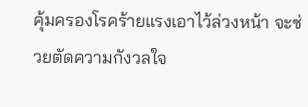คุ้มครองโรคร้ายแรงเอาไว้ล่วงหน้า จะช่วยตัดความกังวลใจ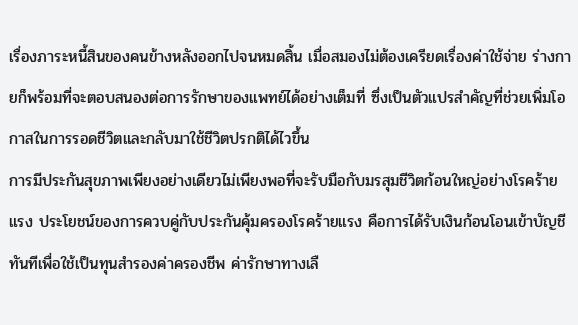เรื่องภาระหนี้สินของคนข้างหลังออกไปจนหมดสิ้น เมื่อสมองไม่ต้องเครียดเรื่องค่าใช้จ่าย ร่างกายก็พร้อมที่จะตอบสนองต่อการรักษาของแพทย์ได้อย่างเต็มที่ ซึ่งเป็นตัวแปรสำคัญที่ช่วยเพิ่มโอกาสในการรอดชีวิตและกลับมาใช้ชีวิตปรกติได้ไวขึ้น
การมีประกันสุขภาพเพียงอย่างเดียวไม่เพียงพอที่จะรับมือกับมรสุมชีวิตก้อนใหญ่อย่างโรคร้ายแรง ประโยชน์ของการควบคู่กับประกันคุ้มครองโรคร้ายแรง คือการได้รับเงินก้อนโอนเข้าบัญชีทันทีเพื่อใช้เป็นทุนสำรองค่าครองชีพ ค่ารักษาทางเลื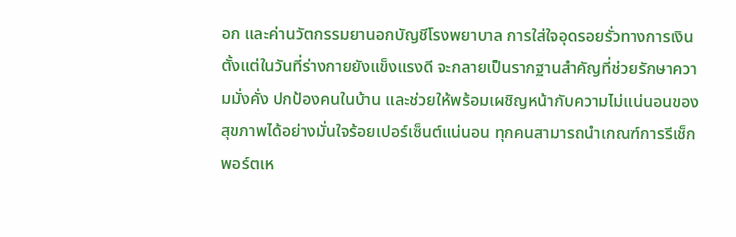อก และค่านวัตกรรมยานอกบัญชีโรงพยาบาล การใส่ใจอุดรอยรั่วทางการเงินตั้งแต่ในวันที่ร่างกายยังแข็งแรงดี จะกลายเป็นรากฐานสำคัญที่ช่วยรักษาความมั่งคั่ง ปกป้องคนในบ้าน และช่วยให้พร้อมเผชิญหน้ากับความไม่แน่นอนของสุขภาพได้อย่างมั่นใจร้อยเปอร์เซ็นต์แน่นอน ทุกคนสามารถนำเกณฑ์การรีเช็กพอร์ตเห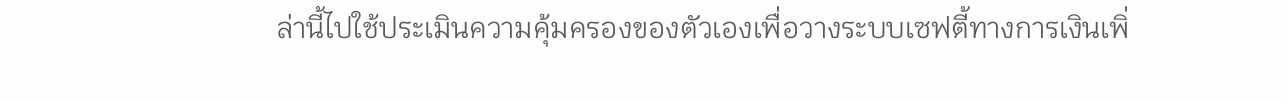ล่านี้ไปใช้ประเมินความคุ้มครองของตัวเองเพื่อวางระบบเซฟตี้ทางการเงินเพิ่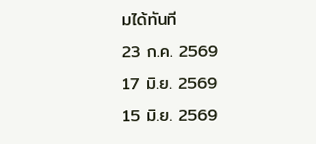มได้ทันที
23 ก.ค. 2569
17 มิ.ย. 2569
15 มิ.ย. 2569